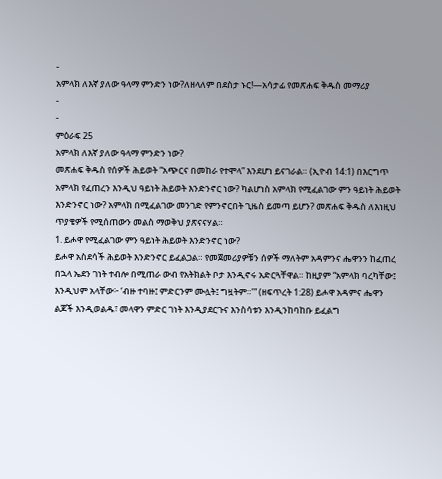-
አምላክ ለእኛ ያለው ዓላማ ምንድን ነው?ለዘላለም በደስታ ኑር!—አሳታፊ የመጽሐፍ ቅዱስ መማሪያ
-
-
ምዕራፍ 25
አምላክ ለእኛ ያለው ዓላማ ምንድን ነው?
መጽሐፍ ቅዱስ የሰዎች ሕይወት “አጭርና በመከራ የተሞላ” እንደሆነ ይናገራል። (ኢዮብ 14:1) በእርግጥ አምላክ የፈጠረን እንዲህ ዓይነት ሕይወት እንድንኖር ነው? ካልሆነስ አምላክ የሚፈልገው ምን ዓይነት ሕይወት እንድንኖር ነው? አምላክ በሚፈልገው መንገድ የምንኖርበት ጊዜስ ይመጣ ይሆን? መጽሐፍ ቅዱስ ለእነዚህ ጥያቄዎች የሚሰጠውን መልስ ማወቅህ ያጽናናሃል።
1. ይሖዋ የሚፈልገው ምን ዓይነት ሕይወት እንድንኖር ነው?
ይሖዋ አስደሳች ሕይወት እንድንኖር ይፈልጋል። የመጀመሪያዎቹን ሰዎች ማለትም አዳምንና ሔዋንን ከፈጠረ በኋላ ኤደን ገነት ተብሎ በሚጠራ ውብ የአትክልት ቦታ እንዲኖሩ አድርጓቸዋል። ከዚያም “አምላክ ባረካቸው፤ እንዲህም አላቸው፦ ‘ብዙ ተባዙ፤ ምድርንም ሙሏት፤ ግዟትም።’” (ዘፍጥረት 1:28) ይሖዋ አዳምና ሔዋን ልጆች እንዲወልዱ፣ መላዋን ምድር ገነት እንዲያደርጉና እንስሳቱን እንዲንከባከቡ ይፈልግ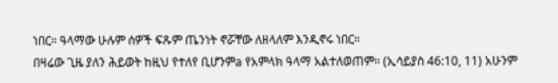ነበር። ዓላማው ሁሉም ሰዎች ፍጹም ጤንነት ኖሯቸው ለዘላለም እንዲኖሩ ነበር።
በዛሬው ጊዜ ያለን ሕይወት ከዚህ የተለየ ቢሆንምa የአምላክ ዓላማ አልተለወጠም። (ኢሳይያስ 46:10, 11) አሁንም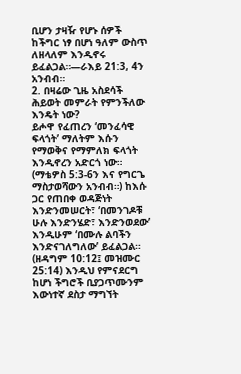ቢሆን ታዛዥ የሆኑ ሰዎች ከችግር ነፃ በሆነ ዓለም ውስጥ ለዘላለም እንዲኖሩ ይፈልጋል።—ራእይ 21:3, 4ን አንብብ።
2. በዛሬው ጊዜ አስደሳች ሕይወት መምራት የምንችለው እንዴት ነው?
ይሖዋ የፈጠረን ‘መንፈሳዊ ፍላጎት’ ማለትም እሱን የማወቅና የማምለክ ፍላጎት እንዲኖረን አድርጎ ነው። (ማቴዎስ 5:3-6ን እና የግርጌ ማስታወሻውን አንብብ።) ከእሱ ጋር የጠበቀ ወዳጅነት እንድንመሠርት፣ ‘በመንገዶቹ ሁሉ እንድንሄድ፣ እንድንወደው’ እንዲሁም ‘በሙሉ ልባችን እንድናገለግለው’ ይፈልጋል። (ዘዳግም 10:12፤ መዝሙር 25:14) እንዲህ የምናደርግ ከሆነ ችግሮች ቢያጋጥሙንም እውነተኛ ደስታ ማግኘት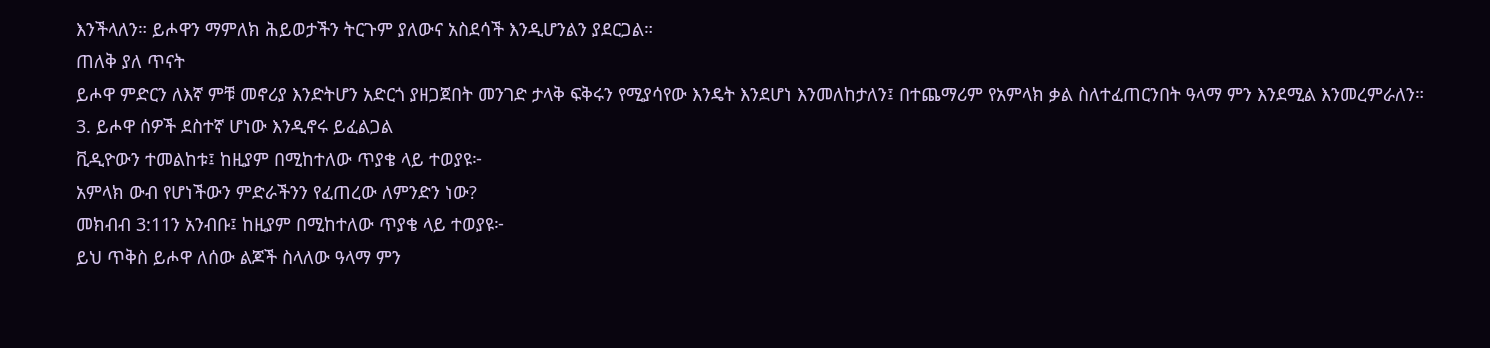እንችላለን። ይሖዋን ማምለክ ሕይወታችን ትርጉም ያለውና አስደሳች እንዲሆንልን ያደርጋል።
ጠለቅ ያለ ጥናት
ይሖዋ ምድርን ለእኛ ምቹ መኖሪያ እንድትሆን አድርጎ ያዘጋጀበት መንገድ ታላቅ ፍቅሩን የሚያሳየው እንዴት እንደሆነ እንመለከታለን፤ በተጨማሪም የአምላክ ቃል ስለተፈጠርንበት ዓላማ ምን እንደሚል እንመረምራለን።
3. ይሖዋ ሰዎች ደስተኛ ሆነው እንዲኖሩ ይፈልጋል
ቪዲዮውን ተመልከቱ፤ ከዚያም በሚከተለው ጥያቄ ላይ ተወያዩ፦
አምላክ ውብ የሆነችውን ምድራችንን የፈጠረው ለምንድን ነው?
መክብብ 3:11ን አንብቡ፤ ከዚያም በሚከተለው ጥያቄ ላይ ተወያዩ፦
ይህ ጥቅስ ይሖዋ ለሰው ልጆች ስላለው ዓላማ ምን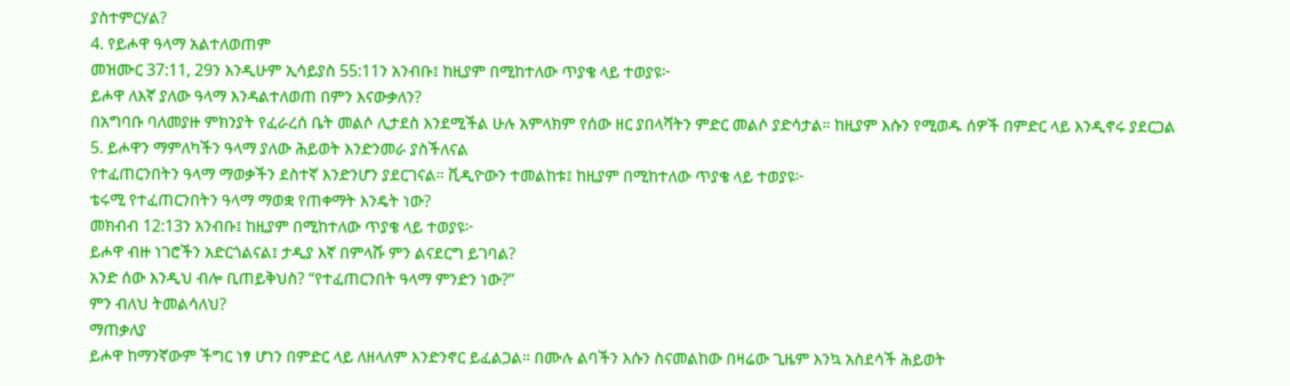ያስተምርሃል?
4. የይሖዋ ዓላማ አልተለወጠም
መዝሙር 37:11, 29ን እንዲሁም ኢሳይያስ 55:11ን አንብቡ፤ ከዚያም በሚከተለው ጥያቄ ላይ ተወያዩ፦
ይሖዋ ለእኛ ያለው ዓላማ እንዳልተለወጠ በምን እናውቃለን?
በአግባቡ ባለመያዙ ምክንያት የፈራረሰ ቤት መልሶ ሊታደስ እንደሚችል ሁሉ አምላክም የሰው ዘር ያበላሻትን ምድር መልሶ ያድሳታል። ከዚያም እሱን የሚወዱ ሰዎች በምድር ላይ እንዲኖሩ ያደርጋል
5. ይሖዋን ማምለካችን ዓላማ ያለው ሕይወት እንድንመራ ያስችለናል
የተፈጠርንበትን ዓላማ ማወቃችን ደስተኛ እንድንሆን ያደርገናል። ቪዲዮውን ተመልከቱ፤ ከዚያም በሚከተለው ጥያቄ ላይ ተወያዩ፦
ቴሩሚ የተፈጠርንበትን ዓላማ ማወቋ የጠቀማት እንዴት ነው?
መክብብ 12:13ን አንብቡ፤ ከዚያም በሚከተለው ጥያቄ ላይ ተወያዩ፦
ይሖዋ ብዙ ነገሮችን አድርጎልናል፤ ታዲያ እኛ በምላሹ ምን ልናደርግ ይገባል?
አንድ ሰው እንዲህ ብሎ ቢጠይቅህስ? “የተፈጠርንበት ዓላማ ምንድን ነው?”
ምን ብለህ ትመልሳለህ?
ማጠቃለያ
ይሖዋ ከማንኛውም ችግር ነፃ ሆነን በምድር ላይ ለዘላለም እንድንኖር ይፈልጋል። በሙሉ ልባችን እሱን ስናመልከው በዛሬው ጊዜም እንኳ አስደሳች ሕይወት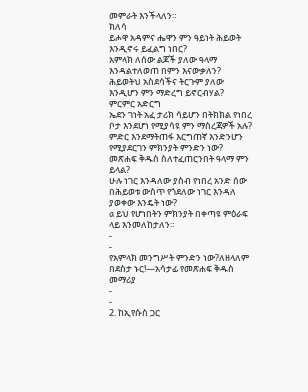መምራት እንችላለን።
ክለሳ
ይሖዋ አዳምና ሔዋን ምን ዓይነት ሕይወት እንዲኖሩ ይፈልግ ነበር?
አምላክ ለሰው ልጆች ያለው ዓላማ እንዳልተለወጠ በምን እናውቃለን?
ሕይወትህ አስደሳችና ትርጉም ያለው እንዲሆን ምን ማድረግ ይኖርብሃል?
ምርምር አድርግ
ኤደን ገነት አፈ ታሪክ ሳይሆን በትክክል የነበረ ቦታ እንደሆነ የሚያሳዩ ምን ማስረጃዎች አሉ?
ምድር እንደማትጠፋ እርግጠኛ እንድንሆን የሚያደርገን ምክንያት ምንድን ነው?
መጽሐፍ ቅዱስ ስለተፈጠርንበት ዓላማ ምን ይላል?
ሁሉ ነገር እንዳለው ያስብ የነበረ አንድ ሰው በሕይወቱ ውስጥ የጎደለው ነገር እንዳለ ያወቀው እንዴት ነው?
a ይህ የሆነበትን ምክንያት በቀጣዩ ምዕራፍ ላይ እንመለከታለን።
-
-
የአምላክ መንግሥት ምንድን ነው?ለዘላለም በደስታ ኑር!—አሳታፊ የመጽሐፍ ቅዱስ መማሪያ
-
-
2. ከኢየሱስ ጋር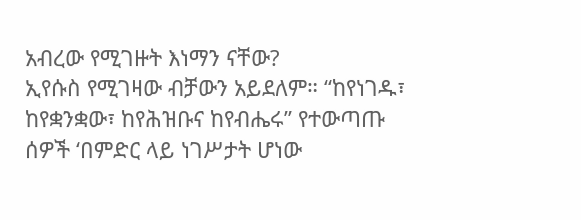አብረው የሚገዙት እነማን ናቸው?
ኢየሱስ የሚገዛው ብቻውን አይደለም። “ከየነገዱ፣ ከየቋንቋው፣ ከየሕዝቡና ከየብሔሩ” የተውጣጡ ሰዎች ‘በምድር ላይ ነገሥታት ሆነው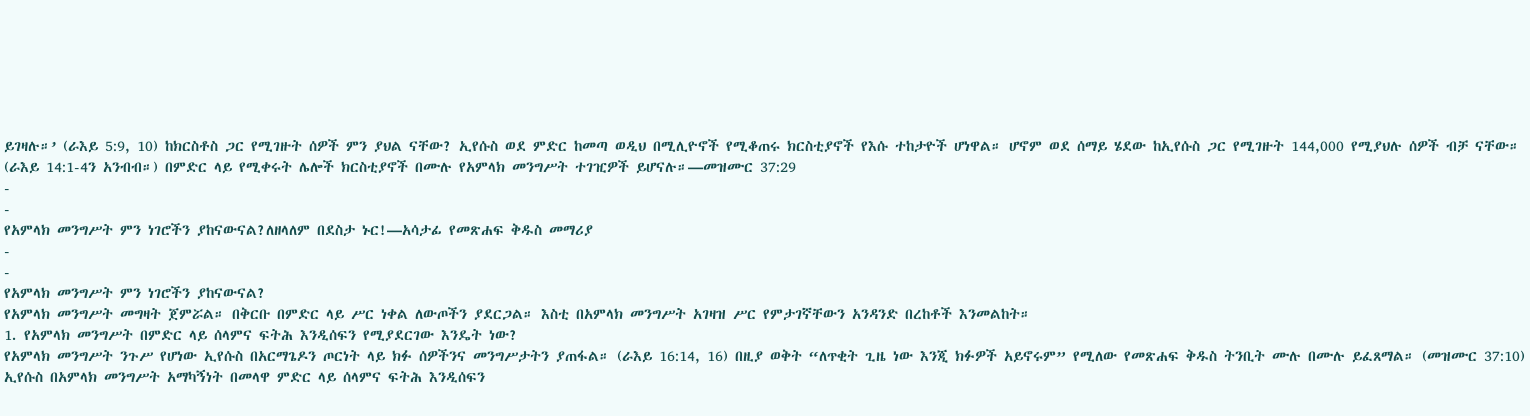ይገዛሉ።’ (ራእይ 5:9, 10) ከክርስቶስ ጋር የሚገዙት ሰዎች ምን ያህል ናቸው? ኢየሱስ ወደ ምድር ከመጣ ወዲህ በሚሊዮኖች የሚቆጠሩ ክርስቲያኖች የእሱ ተከታዮች ሆነዋል። ሆኖም ወደ ሰማይ ሄደው ከኢየሱስ ጋር የሚገዙት 144,000 የሚያህሉ ሰዎች ብቻ ናቸው። (ራእይ 14:1-4ን አንብብ።) በምድር ላይ የሚቀሩት ሌሎች ክርስቲያኖች በሙሉ የአምላክ መንግሥት ተገዢዎች ይሆናሉ።—መዝሙር 37:29
-
-
የአምላክ መንግሥት ምን ነገሮችን ያከናውናል?ለዘላለም በደስታ ኑር!—አሳታፊ የመጽሐፍ ቅዱስ መማሪያ
-
-
የአምላክ መንግሥት ምን ነገሮችን ያከናውናል?
የአምላክ መንግሥት መግዛት ጀምሯል። በቅርቡ በምድር ላይ ሥር ነቀል ለውጦችን ያደርጋል። እስቲ በአምላክ መንግሥት አገዛዝ ሥር የምታገኛቸውን አንዳንድ በረከቶች እንመልከት።
1. የአምላክ መንግሥት በምድር ላይ ሰላምና ፍትሕ እንዲሰፍን የሚያደርገው እንዴት ነው?
የአምላክ መንግሥት ንጉሥ የሆነው ኢየሱስ በአርማጌዶን ጦርነት ላይ ክፉ ሰዎችንና መንግሥታትን ያጠፋል። (ራእይ 16:14, 16) በዚያ ወቅት “ለጥቂት ጊዜ ነው እንጂ ክፉዎች አይኖሩም” የሚለው የመጽሐፍ ቅዱስ ትንቢት ሙሉ በሙሉ ይፈጸማል። (መዝሙር 37:10) ኢየሱስ በአምላክ መንግሥት አማካኝነት በመላዋ ምድር ላይ ሰላምና ፍትሕ እንዲሰፍን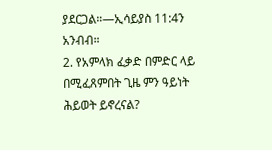ያደርጋል።—ኢሳይያስ 11:4ን አንብብ።
2. የአምላክ ፈቃድ በምድር ላይ በሚፈጸምበት ጊዜ ምን ዓይነት ሕይወት ይኖረናል?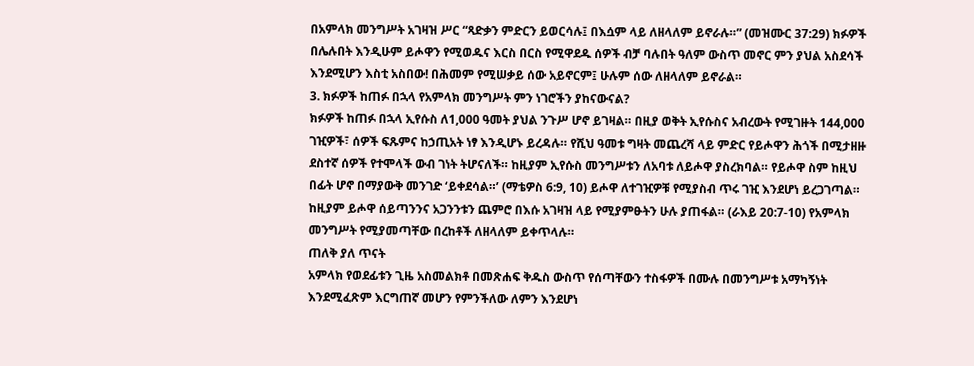በአምላክ መንግሥት አገዛዝ ሥር “ጻድቃን ምድርን ይወርሳሉ፤ በእሷም ላይ ለዘላለም ይኖራሉ።” (መዝሙር 37:29) ክፉዎች በሌሉበት እንዲሁም ይሖዋን የሚወዱና እርስ በርስ የሚዋደዱ ሰዎች ብቻ ባሉበት ዓለም ውስጥ መኖር ምን ያህል አስደሳች እንደሚሆን እስቲ አስበው! በሕመም የሚሠቃይ ሰው አይኖርም፤ ሁሉም ሰው ለዘላለም ይኖራል።
3. ክፉዎች ከጠፉ በኋላ የአምላክ መንግሥት ምን ነገሮችን ያከናውናል?
ክፉዎች ከጠፉ በኋላ ኢየሱስ ለ1,000 ዓመት ያህል ንጉሥ ሆኖ ይገዛል። በዚያ ወቅት ኢየሱስና አብረውት የሚገዙት 144,000 ገዢዎች፣ ሰዎች ፍጹምና ከኃጢአት ነፃ እንዲሆኑ ይረዳሉ። የሺህ ዓመቱ ግዛት መጨረሻ ላይ ምድር የይሖዋን ሕጎች በሚታዘዙ ደስተኛ ሰዎች የተሞላች ውብ ገነት ትሆናለች። ከዚያም ኢየሱስ መንግሥቱን ለአባቱ ለይሖዋ ያስረክባል። የይሖዋ ስም ከዚህ በፊት ሆኖ በማያውቅ መንገድ ‘ይቀደሳል።’ (ማቴዎስ 6:9, 10) ይሖዋ ለተገዢዎቹ የሚያስብ ጥሩ ገዢ እንደሆነ ይረጋገጣል። ከዚያም ይሖዋ ሰይጣንንና አጋንንቱን ጨምሮ በእሱ አገዛዝ ላይ የሚያምፁትን ሁሉ ያጠፋል። (ራእይ 20:7-10) የአምላክ መንግሥት የሚያመጣቸው በረከቶች ለዘላለም ይቀጥላሉ።
ጠለቅ ያለ ጥናት
አምላክ የወደፊቱን ጊዜ አስመልክቶ በመጽሐፍ ቅዱስ ውስጥ የሰጣቸውን ተስፋዎች በሙሉ በመንግሥቱ አማካኝነት እንደሚፈጽም እርግጠኛ መሆን የምንችለው ለምን እንደሆነ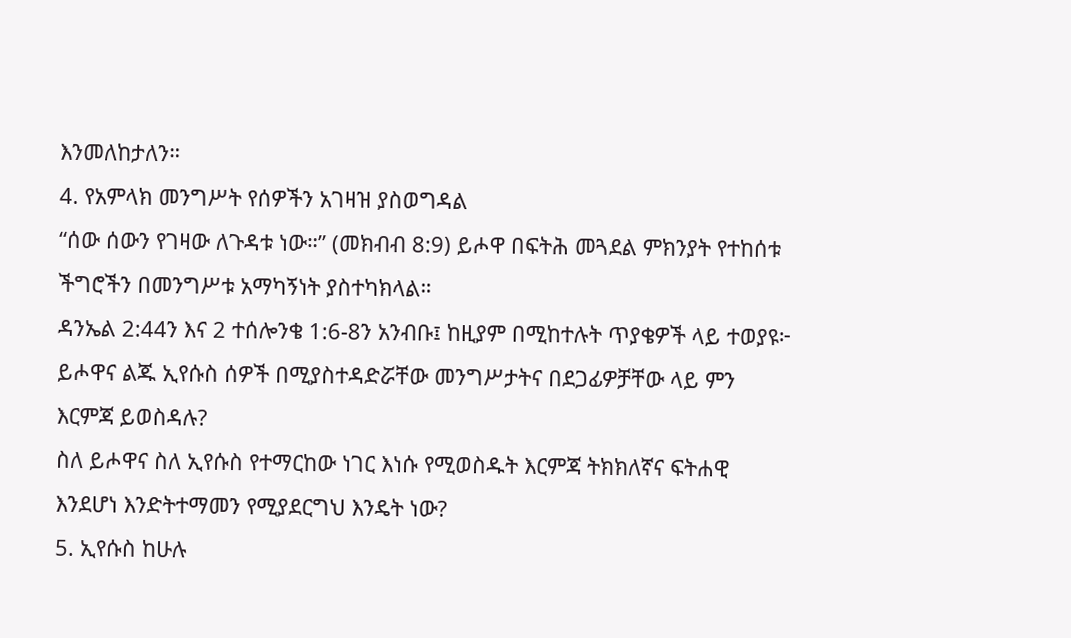እንመለከታለን።
4. የአምላክ መንግሥት የሰዎችን አገዛዝ ያስወግዳል
“ሰው ሰውን የገዛው ለጉዳቱ ነው።” (መክብብ 8:9) ይሖዋ በፍትሕ መጓደል ምክንያት የተከሰቱ ችግሮችን በመንግሥቱ አማካኝነት ያስተካክላል።
ዳንኤል 2:44ን እና 2 ተሰሎንቄ 1:6-8ን አንብቡ፤ ከዚያም በሚከተሉት ጥያቄዎች ላይ ተወያዩ፦
ይሖዋና ልጁ ኢየሱስ ሰዎች በሚያስተዳድሯቸው መንግሥታትና በደጋፊዎቻቸው ላይ ምን እርምጃ ይወስዳሉ?
ስለ ይሖዋና ስለ ኢየሱስ የተማርከው ነገር እነሱ የሚወስዱት እርምጃ ትክክለኛና ፍትሐዊ እንደሆነ እንድትተማመን የሚያደርግህ እንዴት ነው?
5. ኢየሱስ ከሁሉ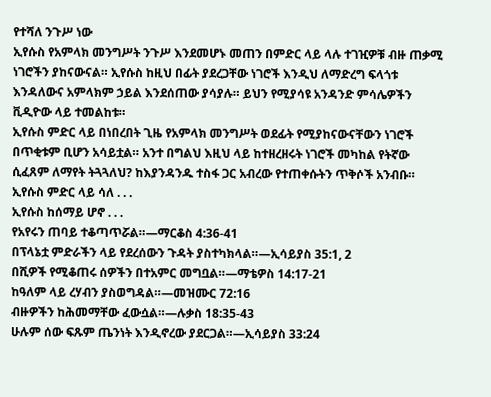የተሻለ ንጉሥ ነው
ኢየሱስ የአምላክ መንግሥት ንጉሥ እንደመሆኑ መጠን በምድር ላይ ላሉ ተገዢዎቹ ብዙ ጠቃሚ ነገሮችን ያከናውናል። ኢየሱስ ከዚህ በፊት ያደረጋቸው ነገሮች እንዲህ ለማድረግ ፍላጎቱ እንዳለውና አምላክም ኃይል እንደሰጠው ያሳያሉ። ይህን የሚያሳዩ አንዳንድ ምሳሌዎችን ቪዲዮው ላይ ተመልከቱ።
ኢየሱስ ምድር ላይ በነበረበት ጊዜ የአምላክ መንግሥት ወደፊት የሚያከናውናቸውን ነገሮች በጥቂቱም ቢሆን አሳይቷል። አንተ በግልህ እዚህ ላይ ከተዘረዘሩት ነገሮች መካከል የትኛው ሲፈጸም ለማየት ትጓጓለህ? ከእያንዳንዱ ተስፋ ጋር አብረው የተጠቀሱትን ጥቅሶች አንብቡ።
ኢየሱስ ምድር ላይ ሳለ . . .
ኢየሱስ ከሰማይ ሆኖ . . .
የአየሩን ጠባይ ተቆጣጥሯል።—ማርቆስ 4:36-41
በፕላኔቷ ምድራችን ላይ የደረሰውን ጉዳት ያስተካክላል።—ኢሳይያስ 35:1, 2
በሺዎች የሚቆጠሩ ሰዎችን በተአምር መግቧል።—ማቴዎስ 14:17-21
ከዓለም ላይ ረሃብን ያስወግዳል።—መዝሙር 72:16
ብዙዎችን ከሕመማቸው ፈውሷል።—ሉቃስ 18:35-43
ሁሉም ሰው ፍጹም ጤንነት እንዲኖረው ያደርጋል።—ኢሳይያስ 33:24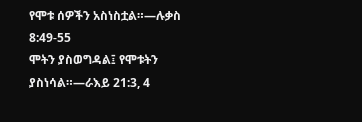የሞቱ ሰዎችን አስነስቷል።—ሉቃስ 8:49-55
ሞትን ያስወግዳል፤ የሞቱትን ያስነሳል።—ራእይ 21:3, 4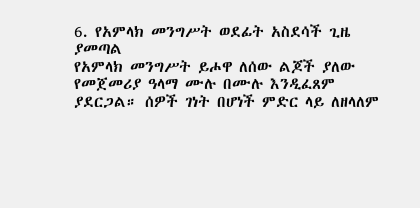6. የአምላክ መንግሥት ወደፊት አስደሳች ጊዜ ያመጣል
የአምላክ መንግሥት ይሖዋ ለሰው ልጆች ያለው የመጀመሪያ ዓላማ ሙሉ በሙሉ እንዲፈጸም ያደርጋል። ሰዎች ገነት በሆነች ምድር ላይ ለዘላለም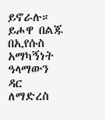ይኖራሉ። ይሖዋ በልጁ በኢየሱስ አማካኝነት ዓላማውን ዳር ለማድረስ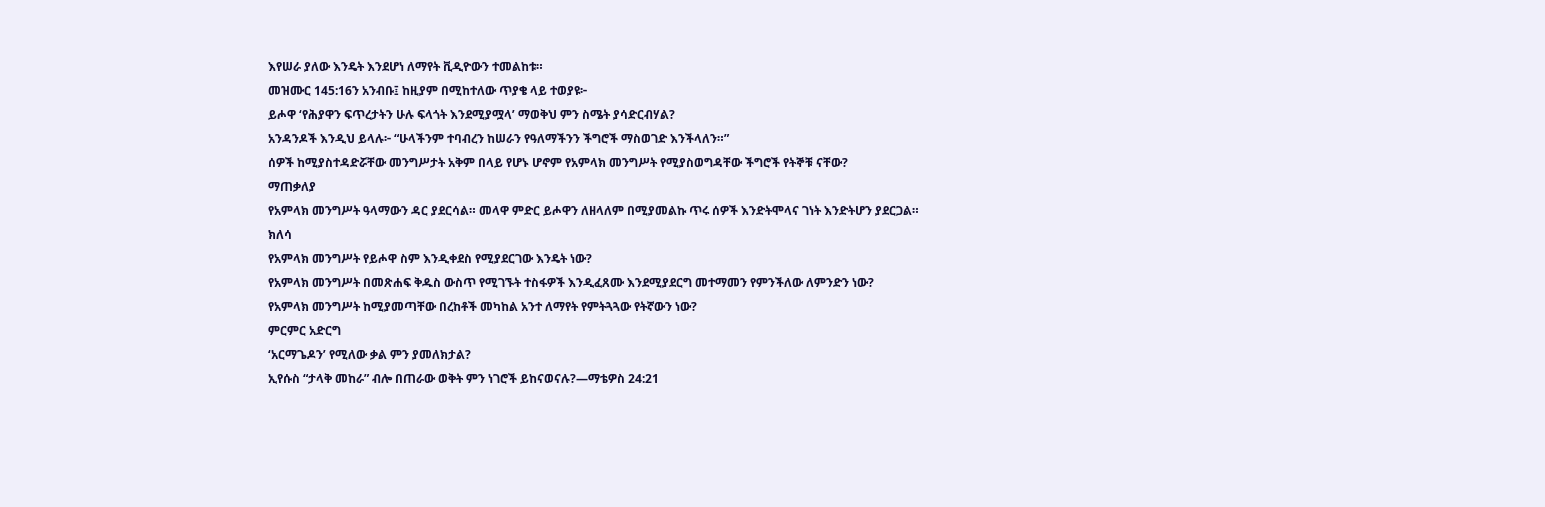እየሠራ ያለው እንዴት እንደሆነ ለማየት ቪዲዮውን ተመልከቱ።
መዝሙር 145:16ን አንብቡ፤ ከዚያም በሚከተለው ጥያቄ ላይ ተወያዩ፦
ይሖዋ ‘የሕያዋን ፍጥረታትን ሁሉ ፍላጎት እንደሚያሟላ’ ማወቅህ ምን ስሜት ያሳድርብሃል?
አንዳንዶች እንዲህ ይላሉ፦ “ሁላችንም ተባብረን ከሠራን የዓለማችንን ችግሮች ማስወገድ እንችላለን።”
ሰዎች ከሚያስተዳድሯቸው መንግሥታት አቅም በላይ የሆኑ ሆኖም የአምላክ መንግሥት የሚያስወግዳቸው ችግሮች የትኞቹ ናቸው?
ማጠቃለያ
የአምላክ መንግሥት ዓላማውን ዳር ያደርሳል። መላዋ ምድር ይሖዋን ለዘላለም በሚያመልኩ ጥሩ ሰዎች እንድትሞላና ገነት እንድትሆን ያደርጋል።
ክለሳ
የአምላክ መንግሥት የይሖዋ ስም እንዲቀደስ የሚያደርገው እንዴት ነው?
የአምላክ መንግሥት በመጽሐፍ ቅዱስ ውስጥ የሚገኙት ተስፋዎች እንዲፈጸሙ እንደሚያደርግ መተማመን የምንችለው ለምንድን ነው?
የአምላክ መንግሥት ከሚያመጣቸው በረከቶች መካከል አንተ ለማየት የምትጓጓው የትኛውን ነው?
ምርምር አድርግ
‘አርማጌዶን’ የሚለው ቃል ምን ያመለክታል?
ኢየሱስ “ታላቅ መከራ” ብሎ በጠራው ወቅት ምን ነገሮች ይከናወናሉ?—ማቴዎስ 24:21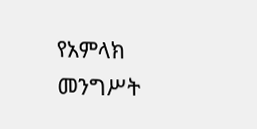የአምላክ መንግሥት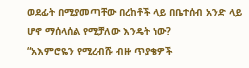ወደፊት በሚያመጣቸው በረከቶች ላይ በቤተሰብ አንድ ላይ ሆኖ ማሰላሰል የሚቻለው እንዴት ነው?
“አእምሮዬን የሚረብሹ ብዙ ጥያቄዎች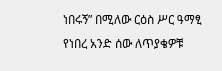ነበሩኝ” በሚለው ርዕስ ሥር ዓማፂ የነበረ አንድ ሰው ለጥያቄዎቹ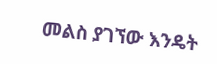መልስ ያገኘው እንዴት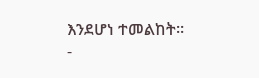እንደሆነ ተመልከት።
-